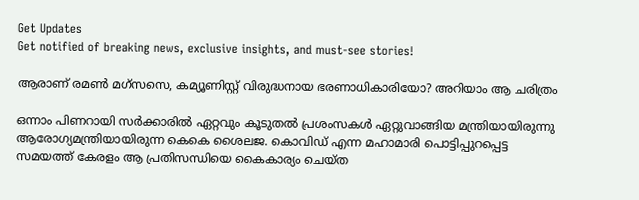Get Updates
Get notified of breaking news, exclusive insights, and must-see stories!

ആരാണ് രമണ്‍ മഗ്‌സസെ, കമ്യൂണിസ്റ്റ് വിരുദ്ധനായ ഭരണാധികാരിയോ? അറിയാം ആ ചരിത്രം

ഒന്നാം പിണറായി സർക്കാരിൽ ഏറ്റവും കൂടുതൽ പ്രശംസകൾ ഏറ്റുവാങ്ങിയ മന്ത്രിയായിരുന്നു ആരോഗ്യമന്ത്രിയായിരുന്ന കെകെ ശൈലജ. കൊവിഡ് എന്ന മഹാമാരി പൊട്ടിപ്പുറപ്പെട്ട സമയത്ത് കേരളം ആ പ്രതിസന്ധിയെ കൈകാര്യം ചെയ്ത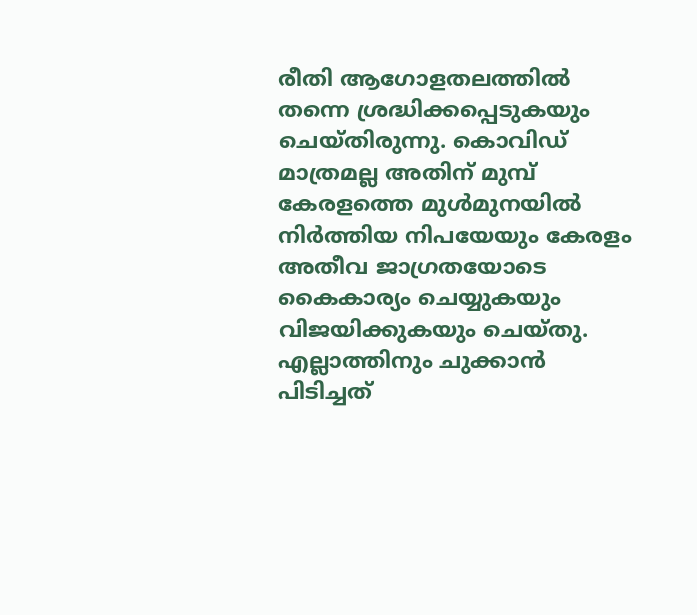രീതി ആഗോളതലത്തിൽ തന്നെ ശ്രദ്ധിക്കപ്പെടുകയും ചെയ്തിരുന്നു. കൊവിഡ് മാത്രമല്ല അതിന് മുമ്പ് കേരളത്തെ മുൾമുനയിൽ നിർത്തിയ നിപയേയും കേരളം അതീവ ജാഗ്രതയോടെ കൈകാര്യം ചെയ്യുകയും വിജയിക്കുകയും ചെയ്തു. എല്ലാത്തിനും ചുക്കാൻ പിടിച്ചത്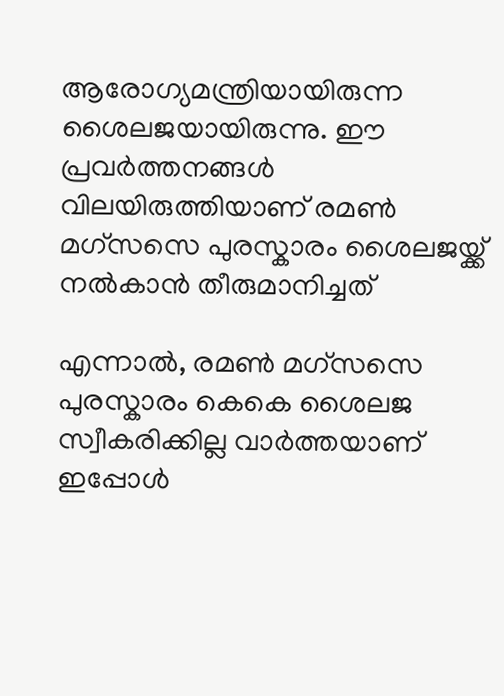ആരോഗ്യമന്ത്രിയായിരുന്ന ശൈലജയായിരുന്നു. ഈ പ്രവർത്തനങ്ങൾ വിലയിരുത്തിയാണ് രമണ്‍ മഗ്‌സസെ പുരസ്കാരം ശൈലജയ്ക്ക് നൽകാൻ തീരുമാനിച്ചത്

എന്നാൽ, രമണ്‍ മഗ്‌സസെ പുരസ്കാരം കെകെ ശൈലജ സ്വീകരിക്കില്ല വാർത്തയാണ് ഇപ്പോൾ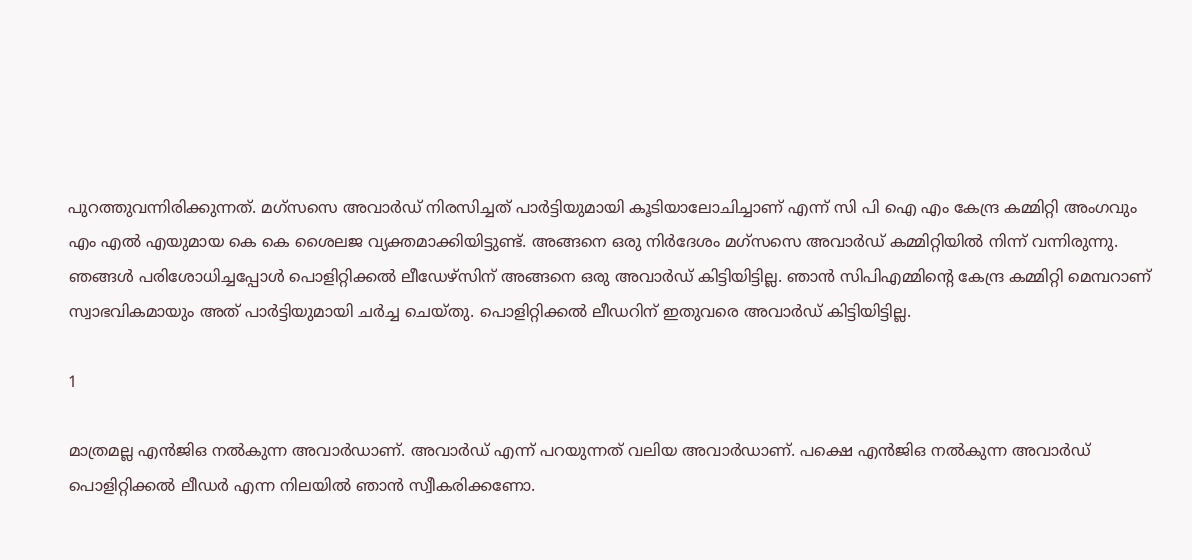പുറത്തുവന്നിരിക്കുന്നത്. മഗ്‌സസെ അവാര്‍ഡ് നിരസിച്ചത് പാര്‍ട്ടിയുമായി കൂടിയാലോചിച്ചാണ് എന്ന് സി പി ഐ എം കേന്ദ്ര കമ്മിറ്റി അംഗവും എം എല്‍ എയുമായ കെ കെ ശൈലജ വ്യക്തമാക്കിയിട്ടുണ്ട്. അങ്ങനെ ഒരു നിര്‍ദേശം മഗ്‌സസെ അവാര്‍ഡ് കമ്മിറ്റിയില്‍ നിന്ന് വന്നിരുന്നു. ഞങ്ങള്‍ പരിശോധിച്ചപ്പോള്‍ പൊളിറ്റിക്കല്‍ ലീഡേഴ്‌സിന് അങ്ങനെ ഒരു അവാര്‍ഡ് കിട്ടിയിട്ടില്ല. ഞാന്‍ സിപിഎമ്മിന്റെ കേന്ദ്ര കമ്മിറ്റി മെമ്പറാണ് സ്വാഭവികമായും അത് പാര്‍ട്ടിയുമായി ചര്‍ച്ച ചെയ്തു. പൊളിറ്റിക്കല്‍ ലീഡറിന് ഇതുവരെ അവാര്‍ഡ് കിട്ടിയിട്ടില്ല.

1

മാത്രമല്ല എന്‍ജിഒ നല്‍കുന്ന അവാര്‍ഡാണ്. അവാര്‍ഡ് എന്ന് പറയുന്നത് വലിയ അവാര്‍ഡാണ്. പക്ഷെ എന്‍ജിഒ നല്‍കുന്ന അവാര്‍ഡ് പൊളിറ്റിക്കല്‍ ലീഡര്‍ എന്ന നിലയില്‍ ഞാന്‍ സ്വീകരിക്കണോ.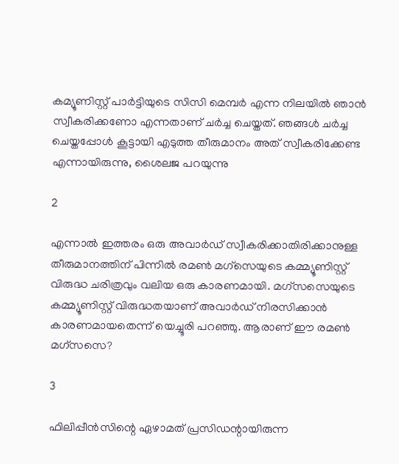കമ്യൂണിസ്റ്റ് പാര്‍ട്ടിയുടെ സിസി മെമ്പര്‍ എന്ന നിലയില്‍ ഞാന്‍ സ്വീകരിക്കണോ എന്നതാണ് ചര്‍ച്ച ചെയ്തത്. ഞങ്ങള്‍ ചര്‍ച്ച ചെയ്തപ്പോള്‍ കൂട്ടായി എടുത്ത തീരുമാനം അത് സ്വീകരിക്കേണ്ട എന്നായിരുന്നു, ശൈലജ പറയുന്നു

2

എന്നാൽ ഇത്തരം ഒരു അവാർഡ് സ്വീകരിക്കാതിരിക്കാനുള്ള തീരുമാനത്തിന് പിന്നിൽ രമൺ മഗ്സെയുടെ കമ്മ്യൂണിസ്റ്റ് വിരുദ്ധ ചരിത്രവും വലിയ ഒരു കാരണമായി. മഗ്‌സസെയുടെ കമ്മ്യൂണിസ്റ്റ് വിരുദ്ധതയാണ് അവാര്‍ഡ് നിരസിക്കാന്‍ കാരണമായതെന്ന് യെച്ചൂരി പറഞ്ഞു. ആരാണ് ഈ രമണ്‍ മഗ്‌സസെ?

3

ഫിലിപ്പീന്‍സിന്റെ ഏഴാമത് പ്രസിഡന്റായിരുന്ന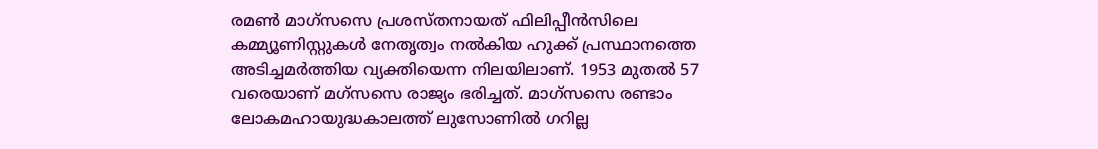രമണ്‍ മാഗ്‌സസെ പ്രശസ്തനായത് ഫിലിപ്പീന്‍സിലെ കമ്മ്യൂണിസ്റ്റുകള്‍ നേതൃത്വം നല്‍കിയ ഹുക്ക് പ്രസ്ഥാനത്തെ അടിച്ചമര്‍ത്തിയ വ്യക്തിയെന്ന നിലയിലാണ്. 1953 മുതല്‍ 57 വരെയാണ് മഗ്‌സസെ രാജ്യം ഭരിച്ചത്. മാഗ്‌സസെ രണ്ടാം ലോകമഹായുദ്ധകാലത്ത് ലുസോണില്‍ ഗറില്ല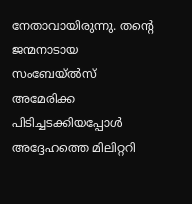നേതാവായിരുന്നു. തന്റെ ജന്മനാടായ സംബേയ്ല്‍സ് അമേരിക്ക പിടിച്ചടക്കിയപ്പോള്‍ അദ്ദേഹത്തെ മിലിറ്ററി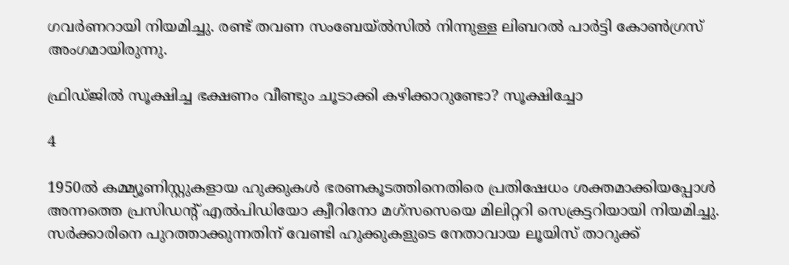ഗവര്‍ണറായി നിയമിച്ചു. രണ്ട് തവണ സംബേയ്ല്‍സില്‍ നിന്നുള്ള ലിബറല്‍ പാര്‍ട്ടി കോണ്‍ഗ്രസ് അംഗമായിരുന്നു.

ഫ്രിഡ്ജില്‍ സൂക്ഷിച്ച ഭക്ഷണം വീണ്ടും ചൂടാക്കി കഴിക്കാറുണ്ടോ? സൂക്ഷിച്ചോ

4

1950ല്‍ കമ്മ്യൂണിസ്റ്റുകളായ ഹുക്കുകള്‍ ഭരണകൂടത്തിനെതിരെ പ്രതിഷേധം ശക്തമാക്കിയപ്പോള്‍ അന്നത്തെ പ്രസിഡന്റ് എല്‍പിഡിയോ ക്വീറിനോ മഗ്‌സസെയെ മിലിറ്ററി സെക്രട്ടറിയായി നിയമിച്ചു. സര്‍ക്കാരിനെ പുറത്താക്കുന്നതിന് വേണ്ടി ഹുക്കുകളുടെ നേതാവായ ലൂയിസ് താറുക്ക്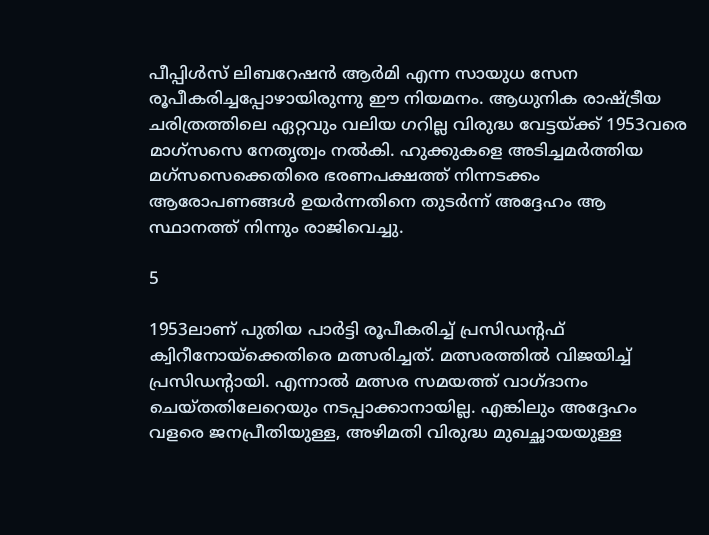പീപ്പിള്‍സ് ലിബറേഷന്‍ ആര്‍മി എന്ന സായുധ സേന രൂപീകരിച്ചപ്പോഴായിരുന്നു ഈ നിയമനം. ആധുനിക രാഷ്ട്രീയ ചരിത്രത്തിലെ ഏറ്റവും വലിയ ഗറില്ല വിരുദ്ധ വേട്ടയ്ക്ക് 1953വരെ മാഗ്‌സസെ നേതൃത്വം നല്‍കി. ഹുക്കുകളെ അടിച്ചമര്‍ത്തിയ മഗ്‌സസെക്കെതിരെ ഭരണപക്ഷത്ത് നിന്നടക്കം ആരോപണങ്ങള്‍ ഉയര്‍ന്നതിനെ തുടര്‍ന്ന് അദ്ദേഹം ആ സ്ഥാനത്ത് നിന്നും രാജിവെച്ചു.

5

1953ലാണ് പുതിയ പാര്‍ട്ടി രൂപീകരിച്ച് പ്രസിഡന്റഫ് ക്വിറീനോയ്‌ക്കെതിരെ മത്സരിച്ചത്. മത്സരത്തിൽ വിജയിച്ച് പ്രസിഡന്റായി. എന്നാൽ മത്സര സമയത്ത് വാഗ്ദാനം ചെയ്തതിലേറെയും നടപ്പാക്കാനായില്ല. എങ്കിലും അദ്ദേഹം വളരെ ജനപ്രീതിയുള്ള, അഴിമതി വിരുദ്ധ മുഖച്ഛായയുള്ള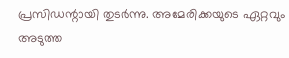പ്രസിഡന്റായി തുടർന്നു. അമേരിക്കയുടെ ഏറ്റവും അടുത്ത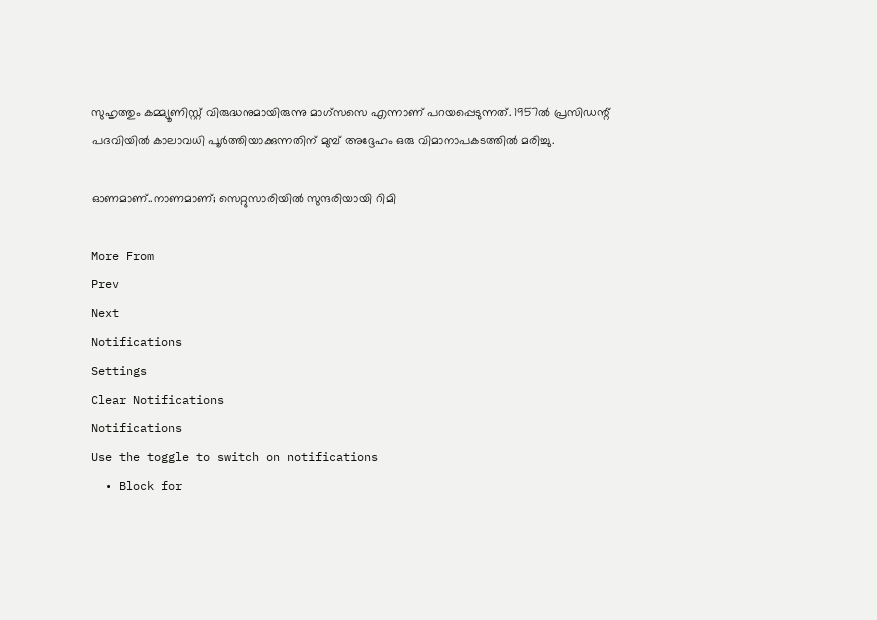സുഹൃത്തും കമ്മ്യൂണിസ്റ്റ് വിരുദ്ധനുമായിരുന്നു മാഗ്‌സസെ എന്നാണ് പറയപ്പെടുന്നത്. 1957ല്‍ പ്രസിഡന്റ് പദവിയില്‍ കാലാവധി പൂര്‍ത്തിയാക്കുന്നതിന് മുമ്പ് അദ്ദേഹം ഒരു വിമാനാപകടത്തില്‍ മരിച്ചു.

ഓണമാണ്..നാണമാണ്; സെറ്റുസാരിയില്‍ സുന്ദരിയായി റിമി

More From
Prev
Next
Notifications
Settings
Clear Notifications
Notifications
Use the toggle to switch on notifications
  • Block for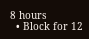8 hours
  • Block for 12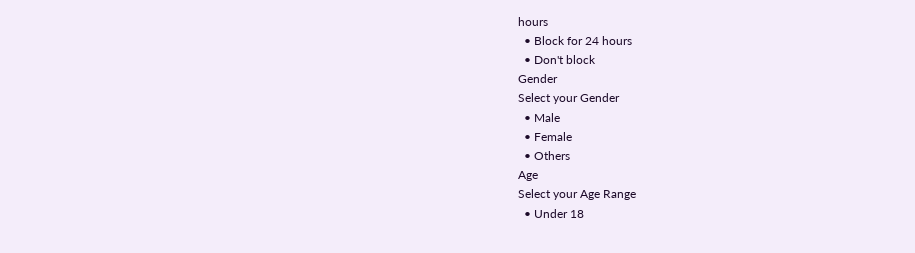hours
  • Block for 24 hours
  • Don't block
Gender
Select your Gender
  • Male
  • Female
  • Others
Age
Select your Age Range
  • Under 18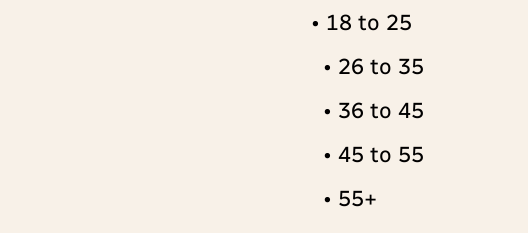• 18 to 25
  • 26 to 35
  • 36 to 45
  • 45 to 55
  • 55+